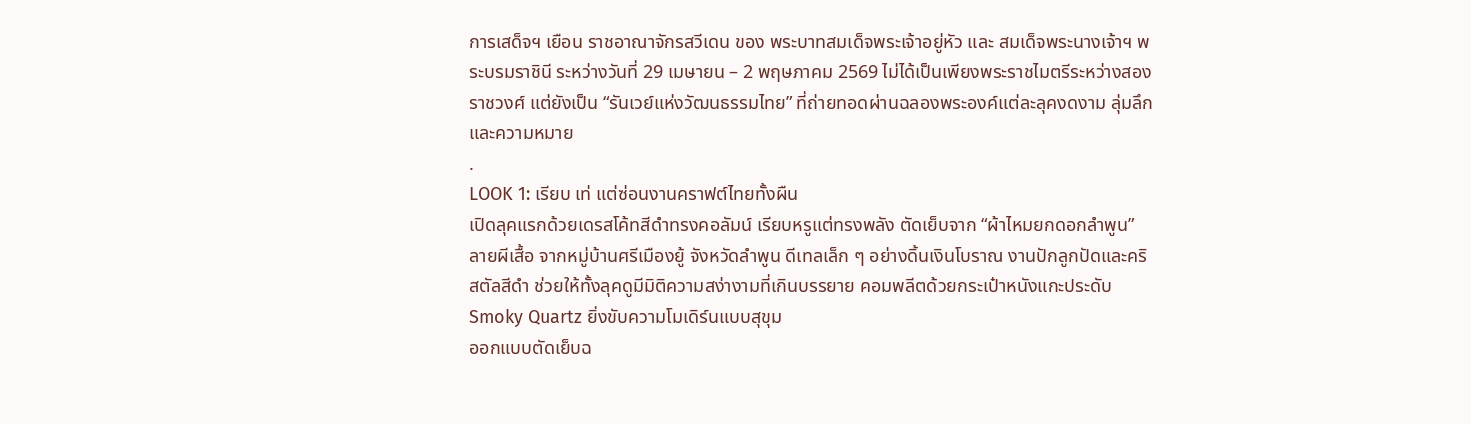การเสด็จฯ เยือน ราชอาณาจักรสวีเดน ของ พระบาทสมเด็จพระเจ้าอยู่หัว และ สมเด็จพระนางเจ้าฯ พระบรมราชินี ระหว่างวันที่ 29 เมษายน – 2 พฤษภาคม 2569 ไม่ได้เป็นเพียงพระราชไมตรีระหว่างสองราชวงศ์ แต่ยังเป็น “รันเวย์แห่งวัฒนธรรมไทย” ที่ถ่ายทอดผ่านฉลองพระองค์แต่ละลุคงดงาม ลุ่มลึก และความหมาย
.
LOOK 1: เรียบ เท่ แต่ซ่อนงานคราฟต์ไทยทั้งผืน
เปิดลุคแรกด้วยเดรสโค้ทสีดำทรงคอลัมน์ เรียบหรูแต่ทรงพลัง ตัดเย็บจาก “ผ้าไหมยกดอกลำพูน” ลายผีเสื้อ จากหมู่บ้านศรีเมืองยู้ จังหวัดลำพูน ดีเทลเล็ก ๆ อย่างดิ้นเงินโบราณ งานปักลูกปัดและคริสตัลสีดำ ช่วยให้ทั้งลุคดูมีมิติความสง่างามที่เกินบรรยาย คอมพลีตด้วยกระเป๋าหนังแกะประดับ Smoky Quartz ยิ่งขับความโมเดิร์นแบบสุขุม
ออกแบบตัดเย็บฉ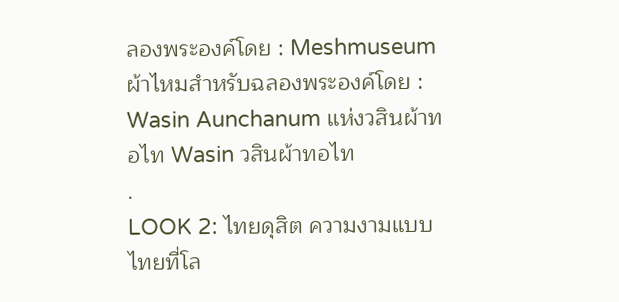ลองพระองค์โดย : Meshmuseum
ผ้าไหมสำหรับฉลองพระองค์โดย : Wasin Aunchanum แห่งวสินผ้าทอไท Wasin วสินผ้าทอไท
.
LOOK 2: ไทยดุสิต ความงามแบบไทยที่โล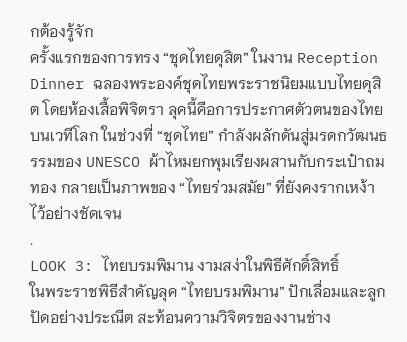กต้องรู้จัก
ครั้งแรกของการทรง “ชุดไทยดุสิต” ในงาน Reception Dinner ฉลองพระองค์ชุดไทยพระราชนิยมแบบไทยดุสิต โดยห้องเสื้อพิจิตรา ลุคนี้คือการประกาศตัวตนของไทยบนเวทีโลก ในช่วงที่ “ชุดไทย” กำลังผลักดันสู่มรดกวัฒนธรรมของ UNESCO ผ้าไหมยกพุมเรียงผสานกับกระเป๋าถมทอง กลายเป็นภาพของ “ไทยร่วมสมัย” ที่ยังคงรากเหง้าไว้อย่างชัดเจน
.
LOOK 3: ไทยบรมพิมาน งามสง่าในพิธีศักดิ์สิทธิ์
ในพระราชพิธีสำคัญลุค “ไทยบรมพิมาน” ปักเลื่อมและลูกปัดอย่างประณีต สะท้อนความวิจิตรของงานช่าง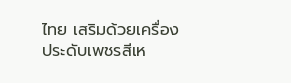ไทย เสริมด้วยเครื่องประดับเพชรสีเห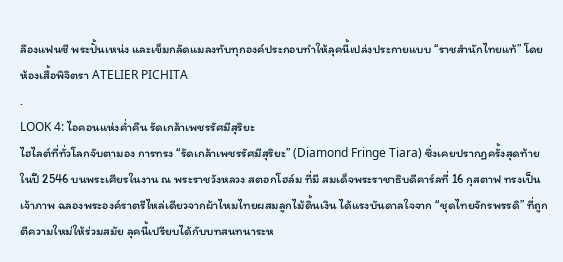ลืองแฟนซี พระปั้นเหน่ง และเข็มกลัดแมลงทับทุกองค์ประกอบทำให้ลุคนี้เปล่งประกายแบบ “ราชสำนักไทยแท้” โดยห้องเสื้อพิจิตรา ATELIER PICHITA
.
LOOK 4: ไอคอนแห่งค่ำคืน รัดเกล้าเพชรรัศมีสุริยะ
ไฮไลต์ที่ทั่วโลกจับตามอง การทรง “รัดเกล้าเพชรรัศมีสุริยะ” (Diamond Fringe Tiara) ซึ่งเคยปรากฏครั้งสุดท้ายในปี 2546 บนพระเศียรในงาน ณ พระราชวังหลวง สตอกโฮล์ม ที่มี สมเด็จพระราชาธิบดีคาร์ลที่ 16 กุสตาฟ ทรงเป็นเจ้าภาพ ฉลองพระองค์ราตรีไหล่เดียวจากผ้าไหมไทยผสมลูกไม้ดิ้นเงิน ได้แรงบันดาลใจจาก “ชุดไทยจักรพรรดิ” ที่ถูกตีความใหม่ให้ร่วมสมัย ลุคนี้เปรียบได้กับบทสนทนาระห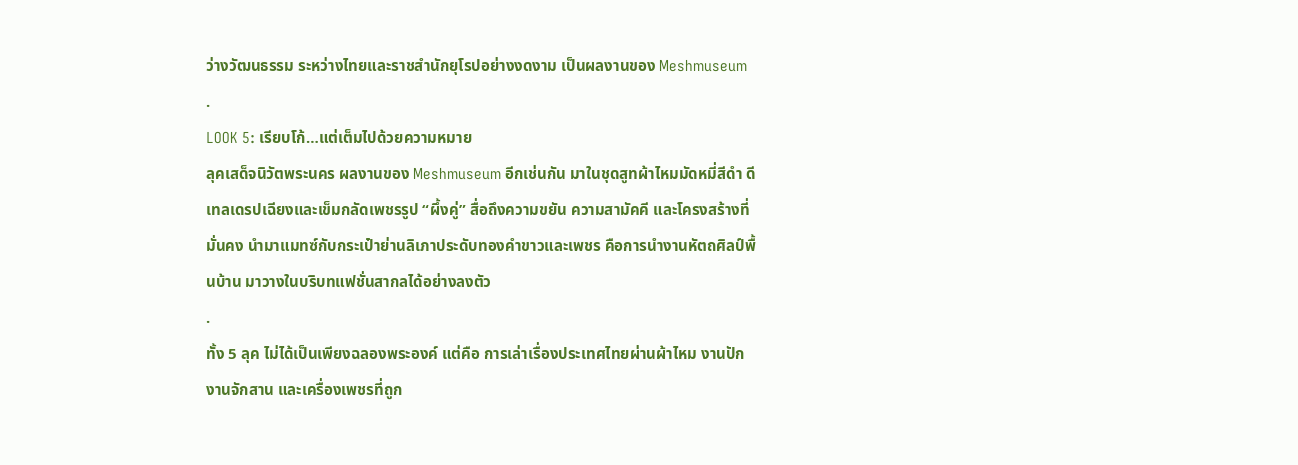ว่างวัฒนธรรม ระหว่างไทยและราชสำนักยุโรปอย่างงดงาม เป็นผลงานของ Meshmuseum
.
LOOK 5: เรียบโก้…แต่เต็มไปด้วยความหมาย
ลุคเสด็จนิวัตพระนคร ผลงานของ Meshmuseum อีกเช่นกัน มาในชุดสูทผ้าไหมมัดหมี่สีดำ ดีเทลเดรปเฉียงและเข็มกลัดเพชรรูป “ผึ้งคู่” สื่อถึงความขยัน ความสามัคคี และโครงสร้างที่มั่นคง นำมาแมทซ์กับกระเป๋าย่านลิเภาประดับทองคำขาวและเพชร คือการนำงานหัตถศิลป์พื้นบ้าน มาวางในบริบทแฟชั่นสากลได้อย่างลงตัว
.
ทั้ง 5 ลุค ไม่ได้เป็นเพียงฉลองพระองค์ แต่คือ การเล่าเรื่องประเทศไทยผ่านผ้าไหม งานปัก งานจักสาน และเครื่องเพชรที่ถูก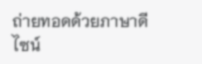ถ่ายทอดด้วยภาษาดีไซน์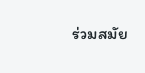ร่วมสมัย